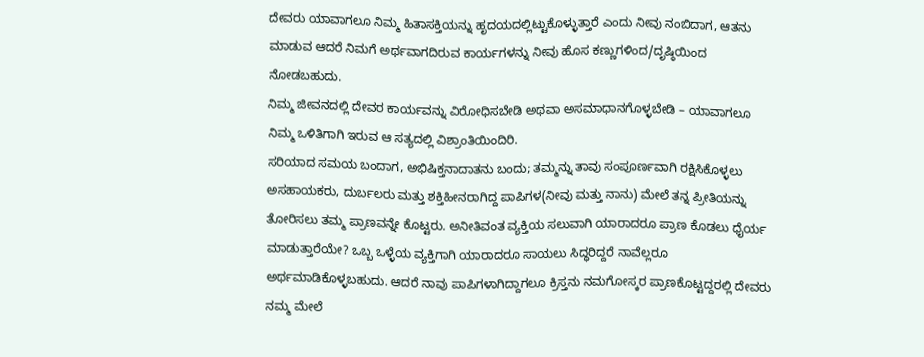ದೇವರು ಯಾವಾಗಲೂ ನಿಮ್ಮ ಹಿತಾಸಕ್ತಿಯನ್ನು ಹೃದಯದಲ್ಲಿಟ್ಟುಕೊಳ್ಳುತ್ತಾರೆ ಎಂದು ನೀವು ನಂಬಿದಾಗ, ಆತನು ಮಾಡುವ ಆದರೆ ನಿಮಗೆ ಅರ್ಥವಾಗದಿರುವ ಕಾರ್ಯಗಳನ್ನು ನೀವು ಹೊಸ ಕಣ್ಣುಗಳಿಂದ/ದೃಷ್ಠಿಯಿಂದ ನೋಡಬಹುದು.
ನಿಮ್ಮ ಜೀವನದಲ್ಲಿ ದೇವರ ಕಾರ್ಯವನ್ನು ವಿರೋಧಿಸಬೇಡಿ ಅಥವಾ ಅಸಮಾಧಾನಗೊಳ್ಳಬೇಡಿ – ಯಾವಾಗಲೂ ನಿಮ್ಮ ಒಳಿತಿಗಾಗಿ ಇರುವ ಆ ಸತ್ಯದಲ್ಲಿ ವಿಶ್ರಾಂತಿಯಿಂದಿರಿ.
ಸರಿಯಾದ ಸಮಯ ಬಂದಾಗ, ಅಭಿಷಿಕ್ತನಾದಾತನು ಬಂದು; ತಮ್ಮನ್ನು ತಾವು ಸಂಪೂರ್ಣವಾಗಿ ರಕ್ಷಿಸಿಕೊಳ್ಳಲು ಅಸಹಾಯಕರು, ದುರ್ಬಲರು ಮತ್ತು ಶಕ್ತಿಹೀನರಾಗಿದ್ದ ಪಾಪಿಗಳ(ನೀವು ಮತ್ತು ನಾನು) ಮೇಲೆ ತನ್ನ ಪ್ರೀತಿಯನ್ನು ತೋರಿಸಲು ತಮ್ಮ ಪ್ರಾಣವನ್ನೇ ಕೊಟ್ಟರು. ಅನೀತಿವಂತ ವ್ಯಕ್ತಿಯ ಸಲುವಾಗಿ ಯಾರಾದರೂ ಪ್ರಾಣ ಕೊಡಲು ಧೈರ್ಯ ಮಾಡುತ್ತಾರೆಯೇ? ಒಬ್ಬ ಒಳ್ಳೆಯ ವ್ಯಕ್ತಿಗಾಗಿ ಯಾರಾದರೂ ಸಾಯಲು ಸಿದ್ಧರಿದ್ದರೆ ನಾವೆಲ್ಲರೂ ಅರ್ಥಮಾಡಿಕೊಳ್ಳಬಹುದು. ಆದರೆ ನಾವು ಪಾಪಿಗಳಾಗಿದ್ದಾಗಲೂ ಕ್ರಿಸ್ತನು ನಮಗೋಸ್ಕರ ಪ್ರಾಣಕೊಟ್ಟದ್ದರಲ್ಲಿ ದೇವರು ನಮ್ಮ ಮೇಲೆ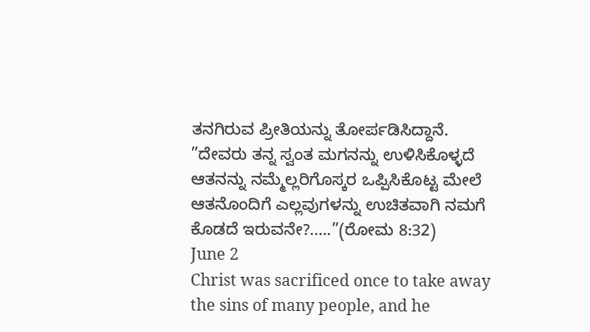ತನಗಿರುವ ಪ್ರೀತಿಯನ್ನು ತೋರ್ಪಡಿಸಿದ್ದಾನೆ.
”ದೇವರು ತನ್ನ ಸ್ವಂತ ಮಗನನ್ನು ಉಳಿಸಿಕೊಳ್ಳದೆ ಆತನನ್ನು ನಮ್ಮೆಲ್ಲರಿಗೊಸ್ಕರ ಒಪ್ಪಿಸಿಕೊಟ್ಟ ಮೇಲೆ ಆತನೊಂದಿಗೆ ಎಲ್ಲವುಗಳನ್ನು ಉಚಿತವಾಗಿ ನಮಗೆ ಕೊಡದೆ ಇರುವನೇ?…..”(ರೋಮ 8:32)
June 2
Christ was sacrificed once to take away the sins of many people, and he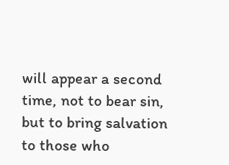will appear a second time, not to bear sin, but to bring salvation to those who